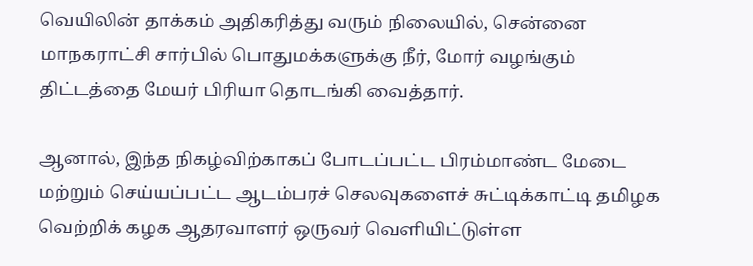வெயிலின் தாக்கம் அதிகரித்து வரும் நிலையில், சென்னை மாநகராட்சி சார்பில் பொதுமக்களுக்கு நீர், மோர் வழங்கும் திட்டத்தை மேயர் பிரியா தொடங்கி வைத்தார்.

ஆனால், இந்த நிகழ்விற்காகப் போடப்பட்ட பிரம்மாண்ட மேடை மற்றும் செய்யப்பட்ட ஆடம்பரச் செலவுகளைச் சுட்டிக்காட்டி தமிழக வெற்றிக் கழக ஆதரவாளர் ஒருவர் வெளியிட்டுள்ள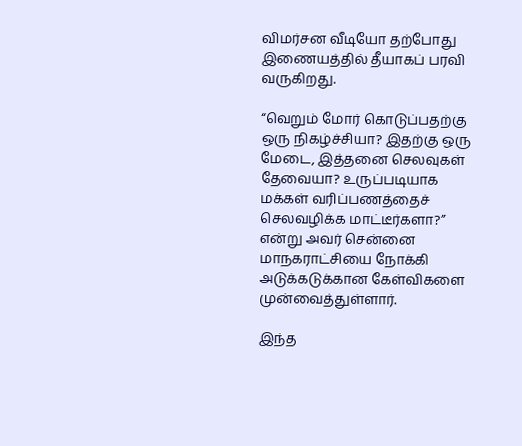விமர்சன வீடியோ தற்போது இணையத்தில் தீயாகப் பரவி வருகிறது.

“வெறும் மோர் கொடுப்பதற்கு ஒரு நிகழ்ச்சியா? இதற்கு ஒரு மேடை, இத்தனை செலவுகள் தேவையா? உருப்படியாக மக்கள் வரிப்பணத்தைச் செலவழிக்க மாட்டீர்களா?” என்று அவர் சென்னை மாநகராட்சியை நோக்கி அடுக்கடுக்கான கேள்விகளை முன்வைத்துள்ளார்.

இந்த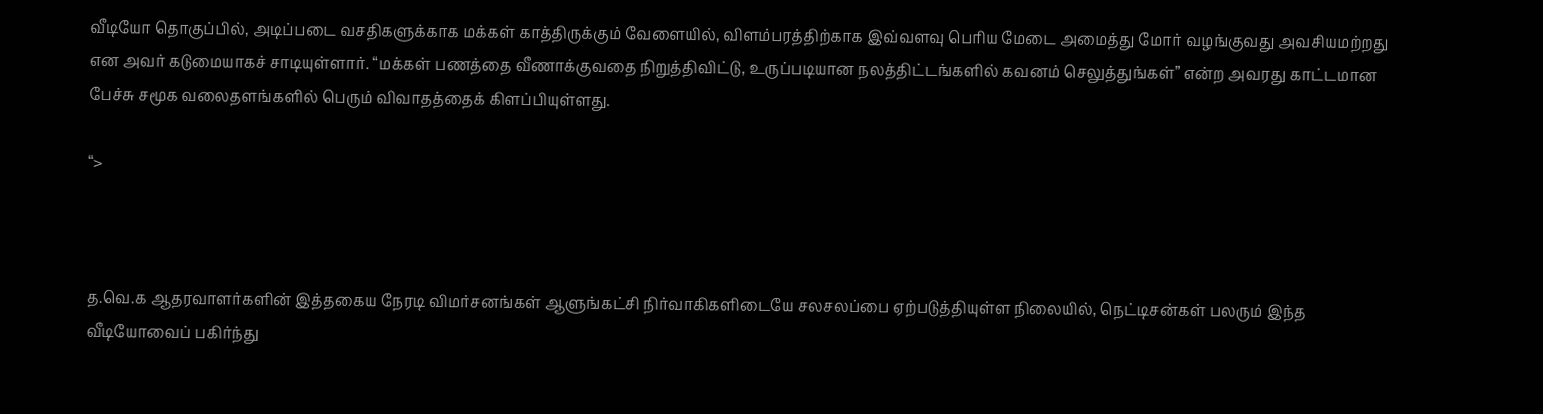வீடியோ தொகுப்பில், அடிப்படை வசதிகளுக்காக மக்கள் காத்திருக்கும் வேளையில், விளம்பரத்திற்காக இவ்வளவு பெரிய மேடை அமைத்து மோர் வழங்குவது அவசியமற்றது என அவர் கடுமையாகச் சாடியுள்ளார். “மக்கள் பணத்தை வீணாக்குவதை நிறுத்திவிட்டு, உருப்படியான நலத்திட்டங்களில் கவனம் செலுத்துங்கள்” என்ற அவரது காட்டமான பேச்சு சமூக வலைதளங்களில் பெரும் விவாதத்தைக் கிளப்பியுள்ளது.

“>



த.வெ.க ஆதரவாளர்களின் இத்தகைய நேரடி விமர்சனங்கள் ஆளுங்கட்சி நிர்வாகிகளிடையே சலசலப்பை ஏற்படுத்தியுள்ள நிலையில், நெட்டிசன்கள் பலரும் இந்த வீடியோவைப் பகிர்ந்து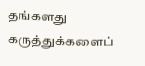தங்களது கருத்துக்களைப்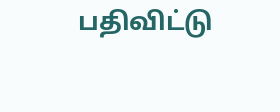பதிவிட்டு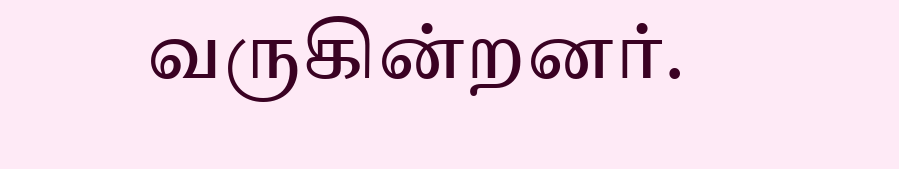வருகின்றனர்.